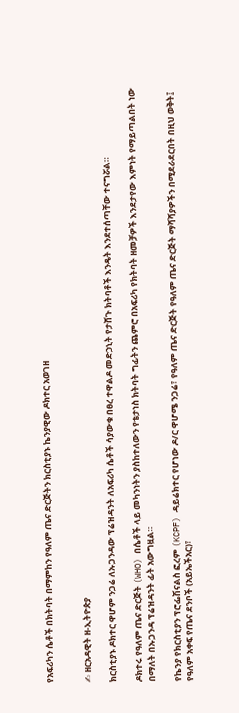የአፍሪካን ሴቶች በክትባት በማምከን የዓለም ጤና ድርጅትን ክርስቲያኑ ኬንያዊው ዶክተር አወገዘ


✍ ዘርአዳዊት ዘ-ኢትዮጵያ

ክርስቲያኑ ዶክተር ዋሆም ንጋሬ ለኡጋንዳው ፕሬዝዳንት ለአፍሪካ ሴቶች ሳያውቁ በፀረ ተዋልዶ መድኃኒት የታሸጉ ክትባቶች እንዴት እንደተሰጣቸው ተናግሯል።

ዶክተሩ የዓለም ጤና ድርጅት (WHO) በሴቶች ላይ መካንነትን ያስከተለውን የቴታነስ ክትባት ግፊትን ጨምሮ በአፍሪካ የክትባት ዘመቻዎች እንደታየው እምነት የማይጣልበት ነው በማለት በኡጋንዳ ፕሬዝዳንት ፊት አውግዟል።

የኬንያ የክርስቲያን ፕሮፌሽናልስ ፎረም (KCPF) ዳይሬክተር የሆነው ዶ/ር ዋሆሜ ንጋሬ፣ የዓለም ጤና ድርጅት የዓለም ጤና ድርጅት ማሻሻያዎችን በሚደራደርበት በዚህ ወቅት፤ የዓለም አቀፍ የጤና ደንቦች (አይኤችአር)፣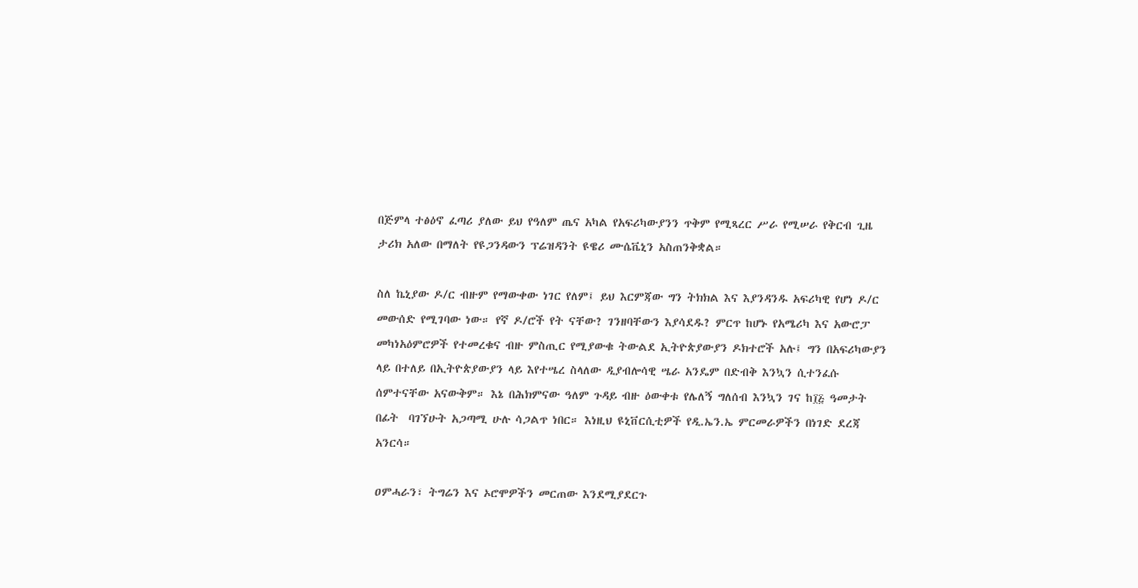በጅምላ ተፅዕኖ ፈጣሪ ያለው ይህ የዓለም ጤና አካል የአፍሪካውያንን ጥቅም የሚጻረር ሥራ የሚሠራ የቅርብ ጊዜ ታሪክ አለው በማለት የዩጋንዳውን ፕሬዝዳንት ዩዌሪ ሙሴቬኒን አስጠንቅቋል።

ስለ ኬኒያው ዶ/ር ብዙም የማውቀው ነገር የለም፤ ይህ እርምጃው ግን ትክክል እና እያንዳንዱ አፍሪካዊ የሆነ ዶ/ር መውሰድ የሚገባው ነው። የኛ ዶ/ሮች የት ናቸው? ገንዘባቸውን እያሳደዱ? ምርጥ ከሆኑ የአሜሪካ እና አውሮፓ መካነአዕምሮዎች የተመረቁና ብዙ ምስጢር የሚያውቁ ትውልደ ኢትዮጵያውያን ዶክተሮች አሉ፤ ግን በአፍሪካውያን ላይ በተለይ በኢትዮጵያውያን ላይ እየተሤረ ስላለው ዲያብሎሳዊ ሤራ አንዴም በድብቅ እንኳን ሲተንፈሱ ሰምተናቸው አናውቅም። እኔ በሕክምናው ዓለም ጉዳይ ብዙ ዕውቀቱ የሌለኝ ግለሰብ እንኳን ገና ከ፲፭ ዓመታት በፊት  ባገኘሁት አጋጣሚ ሁሉ ሳጋልጥ ነበር። እነዚህ ዩኒቨርሲቲዎች የዲ.ኤን.ኤ ምርመራዎችን በነገድ ደረጃ አንርሳ።

ዐምሓራን፣ ትግሬን እና ኦሮሞዎችን መርጠው እንደሚያደርጉ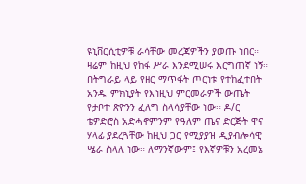ዩኒቨርሲቲዎቹ ራሳቸው መረጃዎችን ያወጡ ነበር። ዛሬም ከዚህ የከፋ ሥራ እንደሚሠሩ እርግጠኛ ነኝ። በትግራይ ላይ የዘር ማጥፋት ጦርነቱ የተከፈተበት አንዱ ምክኒያት የእነዚህ ምርመራዎች ውጤት የታቦተ ጽዮንን ፈለግ ስላሳያቸው ነው። ዶ/ር ቴዎድሮስ አድሓኖምንም የዓለም ጤና ድርጅት ዋና ሃላፊ ያደረጓቸው ከዚህ ጋር የሚያያዝ ዲያብሎሳዊ ሤራ ስላለ ነው። ለማንኛውም፤ የእኛዎቹን አረመኔ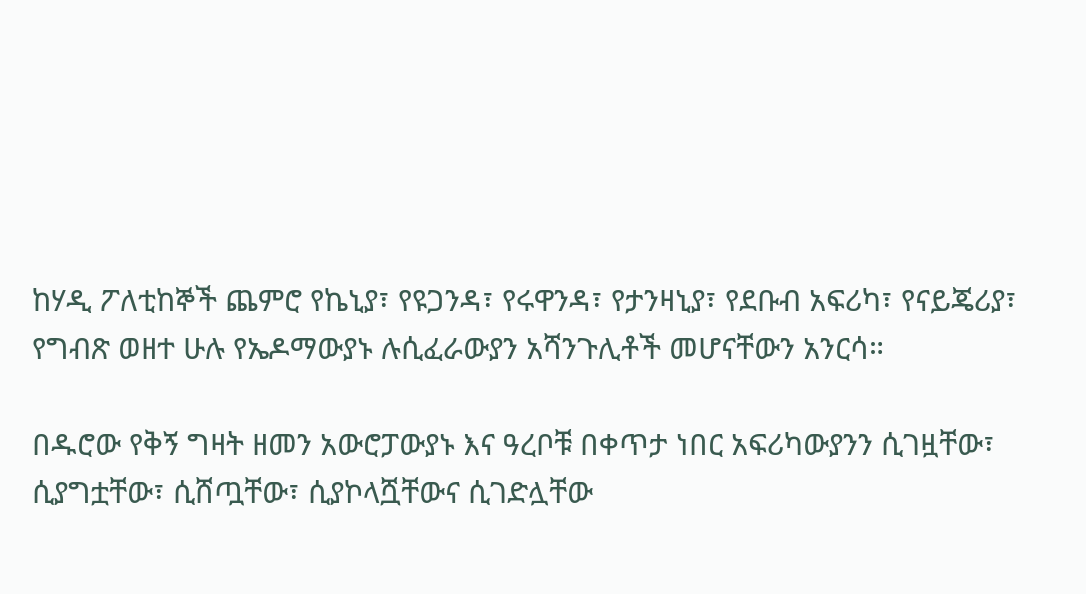ከሃዲ ፖለቲከኞች ጨምሮ የኬኒያ፣ የዩጋንዳ፣ የሩዋንዳ፣ የታንዛኒያ፣ የደቡብ አፍሪካ፣ የናይጄሪያ፣ የግብጽ ወዘተ ሁሉ የኤዶማውያኑ ሉሲፈራውያን አሻንጉሊቶች መሆናቸውን አንርሳ።

በዱሮው የቅኝ ግዛት ዘመን አውሮፓውያኑ እና ዓረቦቹ በቀጥታ ነበር አፍሪካውያንን ሲገዟቸው፣ ሲያግቷቸው፣ ሲሸጧቸው፣ ሲያኮላሿቸውና ሲገድሏቸው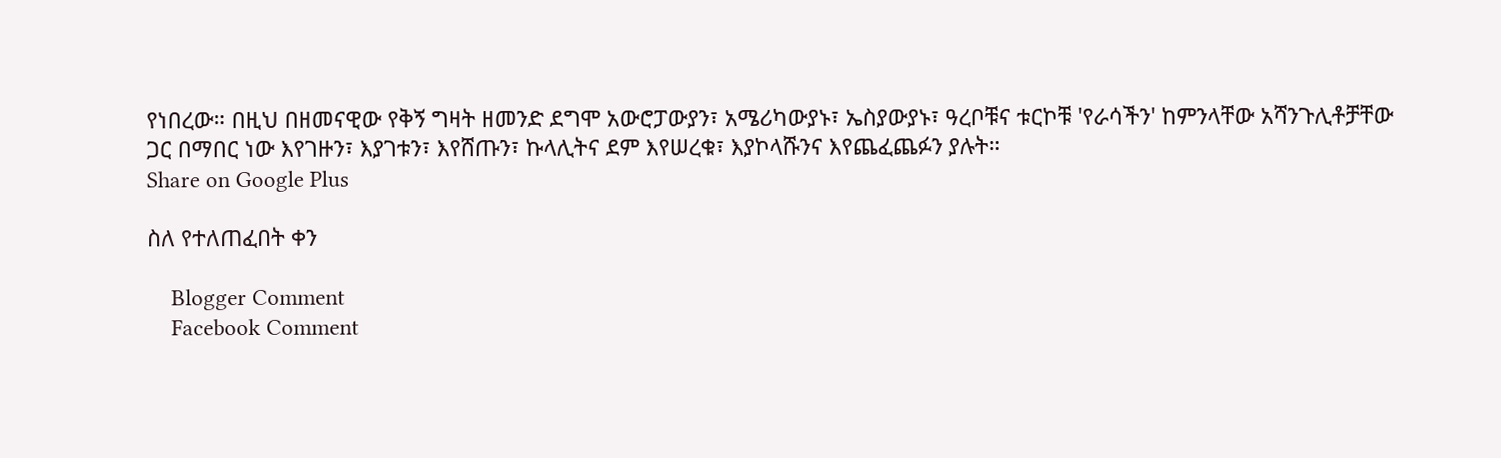የነበረው። በዚህ በዘመናዊው የቅኝ ግዛት ዘመንድ ደግሞ አውሮፓውያን፣ አሜሪካውያኑ፣ ኤስያውያኑ፣ ዓረቦቹና ቱርኮቹ 'የራሳችን' ከምንላቸው አሻንጉሊቶቻቸው ጋር በማበር ነው እየገዙን፣ እያገቱን፣ እየሸጡን፣ ኩላሊትና ደም እየሠረቁ፣ እያኮላሹንና እየጨፈጨፉን ያሉት።
Share on Google Plus

ስለ የተለጠፈበት ቀን

    Blogger Comment
    Facebook Comment